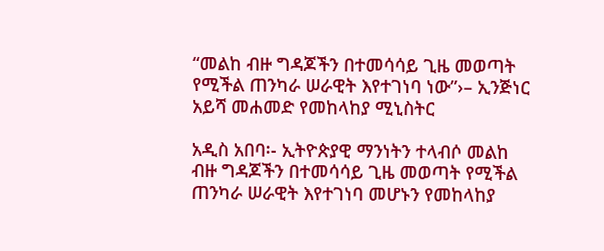“መልከ ብዙ ግዳጆችን በተመሳሳይ ጊዜ መወጣት የሚችል ጠንካራ ሠራዊት እየተገነባ ነው”›– ኢንጅነር አይሻ መሐመድ የመከላከያ ሚኒስትር

አዲስ አበባ፡- ኢትዮጵያዊ ማንነትን ተላብሶ መልከ ብዙ ግዳጆችን በተመሳሳይ ጊዜ መወጣት የሚችል ጠንካራ ሠራዊት እየተገነባ መሆኑን የመከላከያ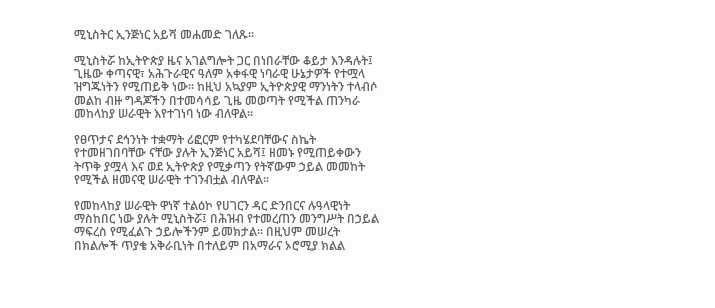ሚኒስትር ኢንጅነር አይሻ መሐመድ ገለጹ።

ሚኒስትሯ ከኢትዮጵያ ዜና አገልግሎት ጋር በነበራቸው ቆይታ እንዳሉት፤ ጊዜው ቀጣናዊ፣ አሕጉራዊና ዓለም አቀፋዊ ነባራዊ ሁኔታዎች የተሟላ ዝግጁነትን የሚጠይቅ ነው። ከዚህ አኳያም ኢትዮጵያዊ ማንነትን ተላብሶ መልከ ብዙ ግዳጆችን በተመሳሳይ ጊዜ መወጣት የሚችል ጠንካራ መከላከያ ሠራዊት እየተገነባ ነው ብለዋል።

የፀጥታና ደኅንነት ተቋማት ሪፎርም የተካሄደባቸውና ስኬት የተመዘገበባቸው ናቸው ያሉት ኢንጅነር አይሻ፤ ዘመኑ የሚጠይቀውን ትጥቅ ያሟላ እና ወደ ኢትዮጵያ የሚቃጣን የትኛውም ኃይል መመከት የሚችል ዘመናዊ ሠራዊት ተገንብቷል ብለዋል።

የመከላከያ ሠራዊት ዋነኛ ተልዕኮ የሀገርን ዳር ድንበርና ሉዓላዊነት ማስከበር ነው ያሉት ሚኒስትሯ፤ በሕዝብ የተመረጠን መንግሥት በኃይል ማፍረስ የሚፈልጉ ኃይሎችንም ይመክታል። በዚህም መሠረት በክልሎች ጥያቄ አቅራቢነት በተለይም በአማራና ኦሮሚያ ክልል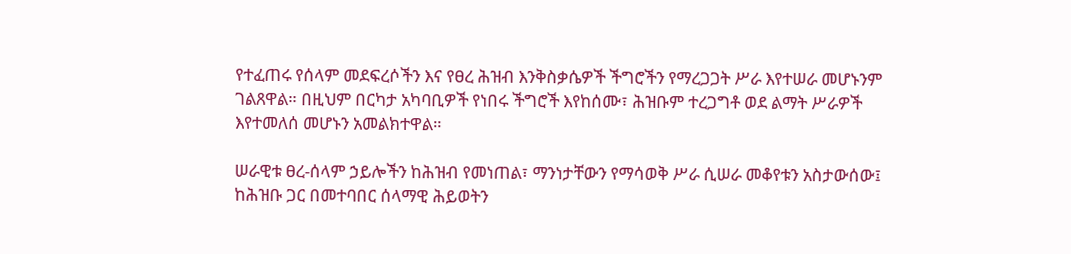የተፈጠሩ የሰላም መደፍረሶችን እና የፀረ ሕዝብ እንቅስቃሴዎች ችግሮችን የማረጋጋት ሥራ እየተሠራ መሆኑንም ገልጸዋል። በዚህም በርካታ አካባቢዎች የነበሩ ችግሮች እየከሰሙ፣ ሕዝቡም ተረጋግቶ ወደ ልማት ሥራዎች እየተመለሰ መሆኑን አመልክተዋል።

ሠራዊቱ ፀረ-ሰላም ኃይሎችን ከሕዝብ የመነጠል፣ ማንነታቸውን የማሳወቅ ሥራ ሲሠራ መቆየቱን አስታውሰው፤ ከሕዝቡ ጋር በመተባበር ሰላማዊ ሕይወትን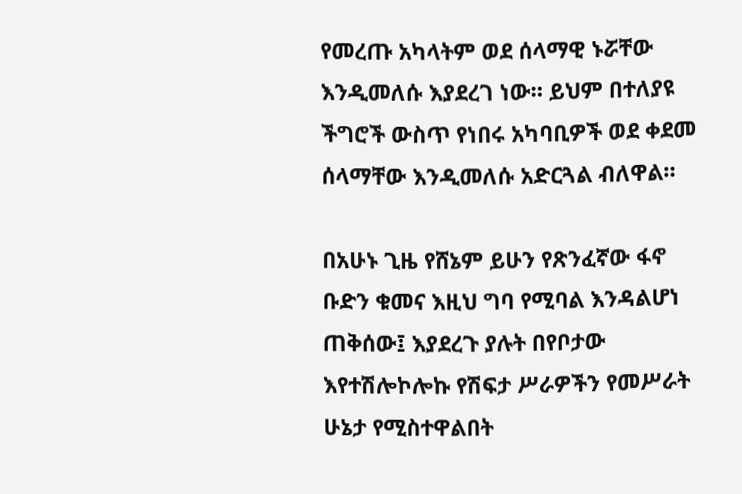የመረጡ አካላትም ወደ ሰላማዊ ኑሯቸው እንዲመለሱ እያደረገ ነው። ይህም በተለያዩ ችግሮች ውስጥ የነበሩ አካባቢዎች ወደ ቀደመ ሰላማቸው እንዲመለሱ አድርጓል ብለዋል።

በአሁኑ ጊዜ የሸኔም ይሁን የጽንፈኛው ፋኖ ቡድን ቁመና እዚህ ግባ የሚባል እንዳልሆነ ጠቅሰው፤ እያደረጉ ያሉት በየቦታው እየተሽሎኮሎኩ የሽፍታ ሥራዎችን የመሥራት ሁኔታ የሚስተዋልበት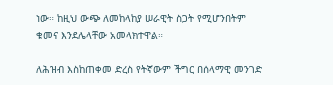ነው። ከዚህ ውጭ ለመከላከያ ሠራዊት ስጋት የሚሆንበትም ቁመና እንደሌላቸው አመላክተዋል።

ለሕዝብ እስከጠቀመ ድረስ የትኛውም ችግር በሰላማዊ መንገድ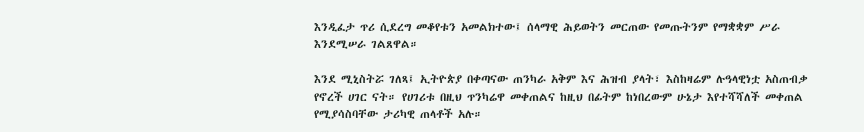እንዲፈታ ጥሪ ሲደረግ መቆየቱን አመልክተው፤ ሰላማዊ ሕይወትን መርጠው የመጡትንም የማቋቋም ሥራ እንደሚሠራ ገልጸዋል።

እንደ ሚኒስትሯ ገለጻ፤ ኢትዮጵያ በቀጣናው ጠንካራ አቅም እና ሕዝብ ያላት፣ እስከዛሬም ሉዓላዊነቷ አስጠብቃ የኖረች ሀገር ናት። የሀገሪቱ በዚህ ጥንካሬዋ መቀጠልና ከዚህ በፊትም ከነበረውም ሁኔታ እየተሻሻለች መቀጠል የሚያሳስባቸው ታሪካዊ ጠላቶች አሉ።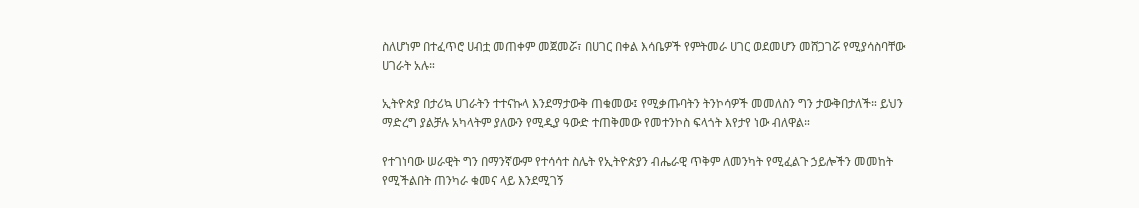ስለሆነም በተፈጥሮ ሀብቷ መጠቀም መጀመሯ፣ በሀገር በቀል እሳቤዎች የምትመራ ሀገር ወደመሆን መሸጋገሯ የሚያሳስባቸው ሀገራት አሉ።

ኢትዮጵያ በታሪኳ ሀገራትን ተተናኩላ እንደማታውቅ ጠቁመው፤ የሚቃጡባትን ትንኮሳዎች መመለስን ግን ታውቅበታለች። ይህን ማድረግ ያልቻሉ አካላትም ያለውን የሚዲያ ዓውድ ተጠቅመው የመተንኮስ ፍላጎት እየታየ ነው ብለዋል።

የተገነባው ሠራዊት ግን በማንኛውም የተሳሳተ ስሌት የኢትዮጵያን ብሔራዊ ጥቅም ለመንካት የሚፈልጉ ኃይሎችን መመከት የሚችልበት ጠንካራ ቁመና ላይ እንደሚገኝ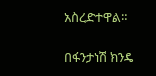አስረድተዋል።

በፋንታነሽ ክንዴ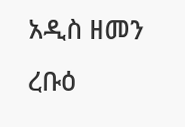አዲስ ዘመን ረቡዕ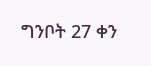ግንቦት 27 ቀን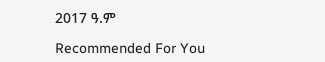2017 ዓ.ም

Recommended For You